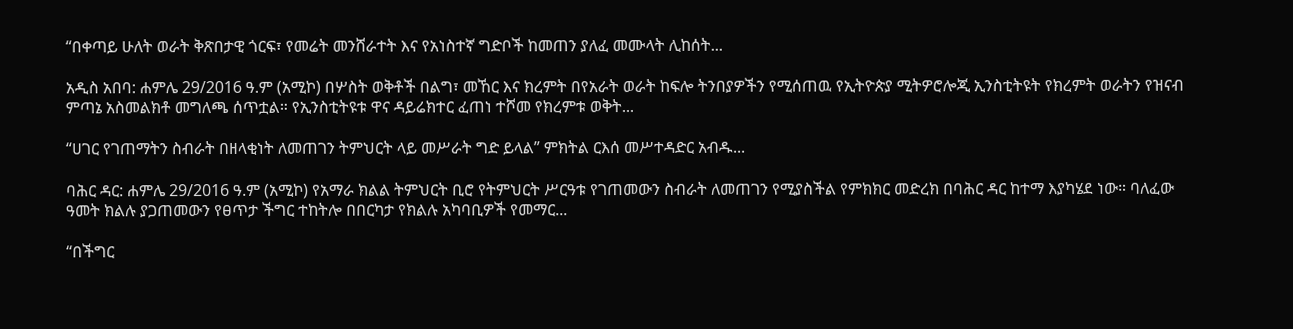“በቀጣይ ሁለት ወራት ቅጽበታዊ ጎርፍ፣ የመሬት መንሸራተት እና የአነስተኛ ግድቦች ከመጠን ያለፈ መሙላት ሊከሰት...

አዲስ አበባ: ሐምሌ 29/2016 ዓ.ም (አሚኮ) በሦስት ወቅቶች በልግ፣ መኸር እና ክረምት በየአራት ወራት ከፍሎ ትንበያዎችን የሚሰጠዉ የኢትዮጵያ ሚትዎሮሎጂ ኢንስቲትዩት የክረምት ወራትን የዝናብ ምጣኔ አስመልክቶ መግለጫ ሰጥቷል። የኢንስቲትዩቱ ዋና ዳይሬክተር ፈጠነ ተሾመ የክረምቱ ወቅት...

“ሀገር የገጠማትን ስብራት በዘላቂነት ለመጠገን ትምህርት ላይ መሥራት ግድ ይላል” ምክትል ርእሰ መሥተዳድር አብዱ...

ባሕር ዳር: ሐምሌ 29/2016 ዓ.ም (አሚኮ) የአማራ ክልል ትምህርት ቢሮ የትምህርት ሥርዓቱ የገጠመውን ስብራት ለመጠገን የሚያስችል የምክክር መድረክ በባሕር ዳር ከተማ እያካሄደ ነው። ባለፈው ዓመት ክልሉ ያጋጠመውን የፀጥታ ችግር ተከትሎ በበርካታ የክልሉ አካባቢዎች የመማር...

“በችግር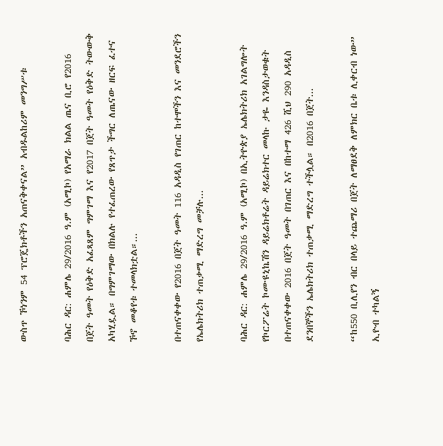ውስጥ ኾነንም 54 ፕሮጄክቶችን አጠናቅቀናል” አብዱልከሪም መንግሥቱ

ባሕር ዳር: ሐምሌ 29/2016 ዓ.ም (አሚኮ) የአማራ ክልል ጤና ቢሮ የ2016 በጀት ዓመት የዕቅድ አፈጻጸም ግምገማ እና የ2017 በጀት ዓመት የዕቅድ ትውውቅ አካሂዷል። በግምገማው በክልሉ የተፈጠረው የጸጥታ ችግር ለጤናው ዘርፍ ፈተና ኾኖ መቆየቱ ተመላክቷል።...

በተጠናቀቀው የ2016 በጀት ዓመት 116 አዳዲስ የገጠር ከተሞችን እና መንደሮችን የኤሌክትሪክ ተጠቃሚ ማድረግ መቻሉ...

ባሕር ዳር: ሐምሌ 29/2016 ዓ.ም (አሚኮ) በኢትዮጵያ ኤሌክትሪክ አገልግሎት የኮርፖሬት ኮሙዩኒኬሽን ዳይሬክቶሬት ዳይሬክተር መላኩ ታዬ እንዳስታወቁት በተጠናቀቀው 2016 በጀት ዓመት በገጠር እና በከተማ 426 ሺህ 290 አዳዲስ ደንበኞችን ኤሌክትሪክ ተጠቃሚ ማድረግ ተችሏል። በ2016 በጀት...

“ከ550 ቢሊየን ብር በላይ ተጨማሪ በጀት ለማፀደቅ ለምክር ቤቱ ሊቀርብ ነው” ኢዮብ ተካልኝ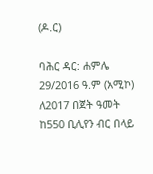(ዶ.ር)

ባሕር ዳር: ሐምሌ 29/2016 ዓ.ም (አሚኮ) ለ2017 በጀት ዓመት ከ550 ቢሊየን ብር በላይ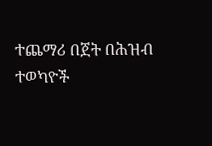ተጨማሪ በጀት በሕዝብ ተወካዮች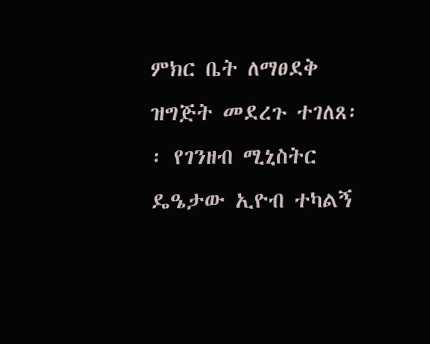ምክር ቤት ለማፀደቅ ዝግጅት መደረጉ ተገለጸ፡፡ የገንዘብ ሚኒስትር ዴዔታው ኢዮብ ተካልኝ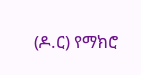(ዶ.ር) የማክሮ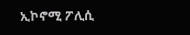ኢኮኖሚ ፖሊሲ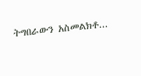ትግበራውን አስመልክቶ...